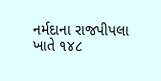નર્મદાના રાજપીપલા ખાતે ૧૪૮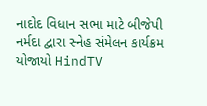નાદોદ વિધાન સભા માટે બીજેપી નર્મદા દ્વારા સ્નેહ સંમેલન કાર્યક્રમ યોજાયો HindTV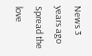News 3 years ago Spread the love